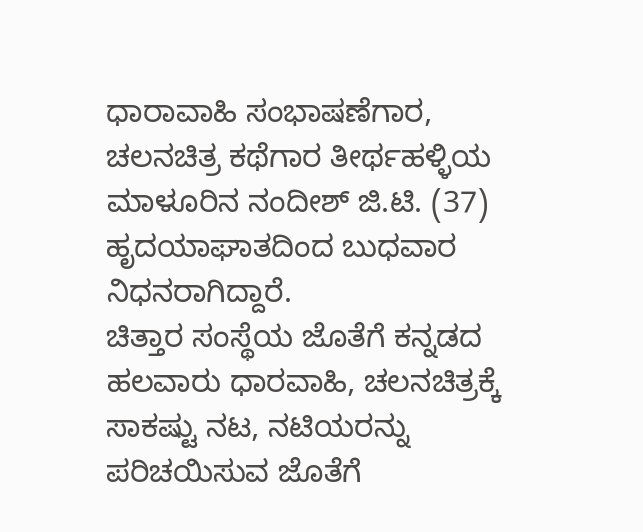ಧಾರಾವಾಹಿ ಸಂಭಾಷಣೆಗಾರ, ಚಲನಚಿತ್ರ ಕಥೆಗಾರ ತೀರ್ಥಹಳ್ಳಿಯ ಮಾಳೂರಿನ ನಂದೀಶ್ ಜಿ.ಟಿ. (37) ಹೃದಯಾಘಾತದಿಂದ ಬುಧವಾರ ನಿಧನರಾಗಿದ್ದಾರೆ.
ಚಿತ್ತಾರ ಸಂಸ್ಥೆಯ ಜೊತೆಗೆ ಕನ್ನಡದ ಹಲವಾರು ಧಾರವಾಹಿ, ಚಲನಚಿತ್ರಕ್ಕೆ ಸಾಕಷ್ಟು ನಟ, ನಟಿಯರನ್ನು ಪರಿಚಯಿಸುವ ಜೊತೆಗೆ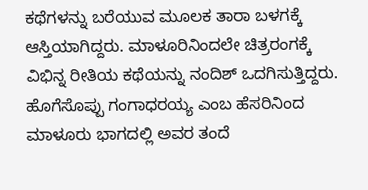ಕಥೆಗಳನ್ನು ಬರೆಯುವ ಮೂಲಕ ತಾರಾ ಬಳಗಕ್ಕೆ ಆಸ್ತಿಯಾಗಿದ್ದರು. ಮಾಳೂರಿನಿಂದಲೇ ಚಿತ್ರರಂಗಕ್ಕೆ ವಿಭಿನ್ನ ರೀತಿಯ ಕಥೆಯನ್ನು ನಂದಿಶ್ ಒದಗಿಸುತ್ತಿದ್ದರು. ಹೊಗೆಸೊಪ್ಪು ಗಂಗಾಧರಯ್ಯ ಎಂಬ ಹೆಸರಿನಿಂದ ಮಾಳೂರು ಭಾಗದಲ್ಲಿ ಅವರ ತಂದೆ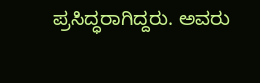ಪ್ರಸಿದ್ಧರಾಗಿದ್ದರು. ಅವರು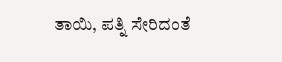ತಾಯಿ, ಪತ್ನಿ ಸೇರಿದಂತೆ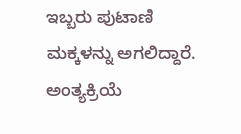ಇಬ್ಬರು ಪುಟಾಣಿ ಮಕ್ಕಳನ್ನು ಅಗಲಿದ್ದಾರೆ. ಅಂತ್ಯಕ್ರಿಯೆ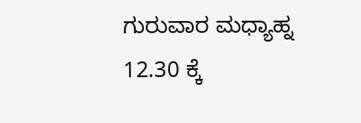ಗುರುವಾರ ಮಧ್ಯಾಹ್ನ 12.30 ಕ್ಕೆ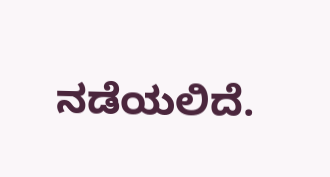ನಡೆಯಲಿದೆ.